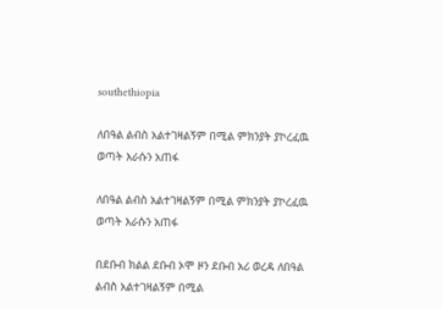southethiopia

ለበዓል ልብስ አልተገዛልኝም በሚል ምክንያት ያኮረፈዉ ወጣት እራሱን አጠፋ

ለበዓል ልብስ አልተገዛልኝም በሚል ምክንያት ያኮረፈዉ ወጣት እራሱን አጠፋ

በደቡብ ክልል ደቡብ ኦሞ ዞን ደቡብ አሪ ወረዳ ለበዓል ልብስ አልተገዛልኝም በሚል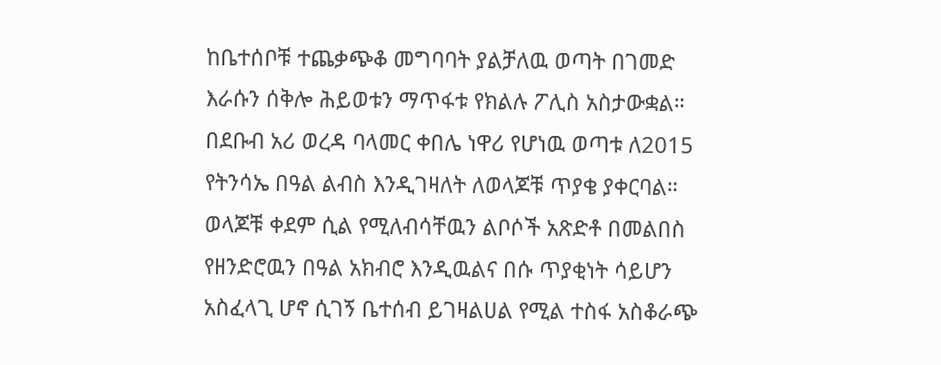ከቤተሰቦቹ ተጨቃጭቆ መግባባት ያልቻለዉ ወጣት በገመድ እራሱን ሰቅሎ ሕይወቱን ማጥፋቱ የክልሉ ፖሊስ አስታውቋል። በደቡብ አሪ ወረዳ ባላመር ቀበሌ ነዋሪ የሆነዉ ወጣቱ ለ2015 የትንሳኤ በዓል ልብስ እንዲገዛለት ለወላጆቹ ጥያቄ ያቀርባል። ወላጆቹ ቀደም ሲል የሚለብሳቸዉን ልቦሶች አጽድቶ በመልበስ የዘንድሮዉን በዓል አክብሮ እንዲዉልና በሱ ጥያቂነት ሳይሆን አስፈላጊ ሆኖ ሲገኝ ቤተሰብ ይገዛልሀል የሚል ተስፋ አስቆራጭ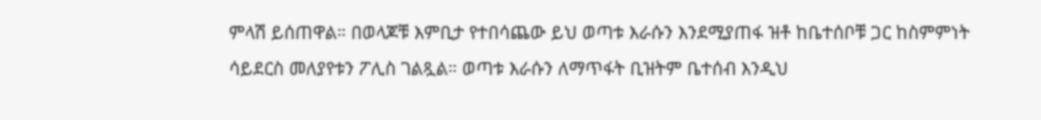ምላሽ ይሰጠዋል። በወላጆቹ እምቢታ የተበሳጨው ይህ ወጣቱ እራሱን እንደሚያጠፋ ዝቶ ከቤተሰቦቹ ጋር ከስምምነት ሳይደርስ መለያየቱን ፖሊስ ገልጿል። ወጣቱ እራሱን ለማጥፋት ቢዝትም ቤተሰብ እንዲህ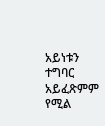አይነቱን ተግባር አይፈጽምም የሚል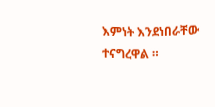እምነት እንደነበራቸው ተናግረዋል ።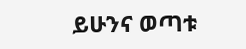ይሁንና ወጣቱ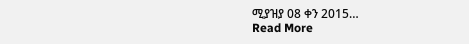ሚያዝያ 08 ቀን 2015…
Read More